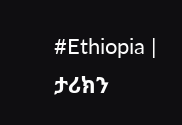#Ethiopia | ታሪክን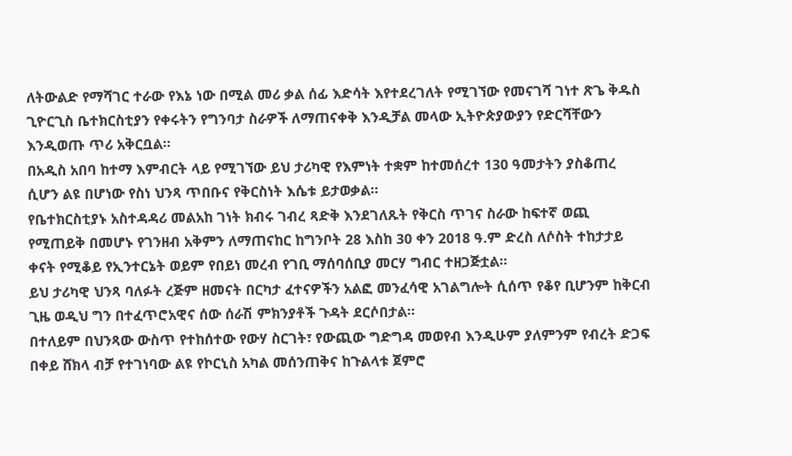ለትውልድ የማሻገር ተራው የእኔ ነው በሚል መሪ ቃል ሰፊ እድሳት እየተደረገለት የሚገኘው የመናገሻ ገነተ ጽጌ ቅዱስ ጊዮርጊስ ቤተክርስቲያን የቀሩትን የግንባታ ስራዎች ለማጠናቀቅ እንዲቻል መላው ኢትዮጵያውያን የድርሻቸውን እንዲወጡ ጥሪ አቅርቧል።
በአዲስ አበባ ከተማ እምብርት ላይ የሚገኘው ይህ ታሪካዊ የእምነት ተቋም ከተመሰረተ 130 ዓመታትን ያስቆጠረ ሲሆን ልዩ በሆነው የስነ ህንጻ ጥበቡና የቅርስነት እሴቱ ይታወቃል።
የቤተክርስቲያኑ አስተዳዳሪ መልአከ ገነት ክብሩ ገብረ ጻድቅ እንደገለጹት የቅርስ ጥገና ስራው ከፍተኛ ወጪ የሚጠይቅ በመሆኑ የገንዘብ አቅምን ለማጠናከር ከግንቦት 28 እስከ 30 ቀን 2018 ዓ.ም ድረስ ለሶስት ተከታታይ ቀናት የሚቆይ የኢንተርኔት ወይም የበይነ መረብ የገቢ ማሰባሰቢያ መርሃ ግብር ተዘጋጅቷል።
ይህ ታሪካዊ ህንጻ ባለፉት ረጅም ዘመናት በርካታ ፈተናዎችን አልፎ መንፈሳዊ አገልግሎት ሲሰጥ የቆየ ቢሆንም ከቅርብ ጊዜ ወዲህ ግን በተፈጥሮአዊና ሰው ሰራሽ ምክንያቶች ጉዳት ደርሶበታል።
በተለይም በህንጻው ውስጥ የተከሰተው የውሃ ስርገት፣ የውጪው ግድግዳ መወየብ እንዲሁም ያለምንም የብረት ድጋፍ በቀይ ሸክላ ብቻ የተገነባው ልዩ የኮርኒስ አካል መሰንጠቅና ከጉልላቱ ጀምሮ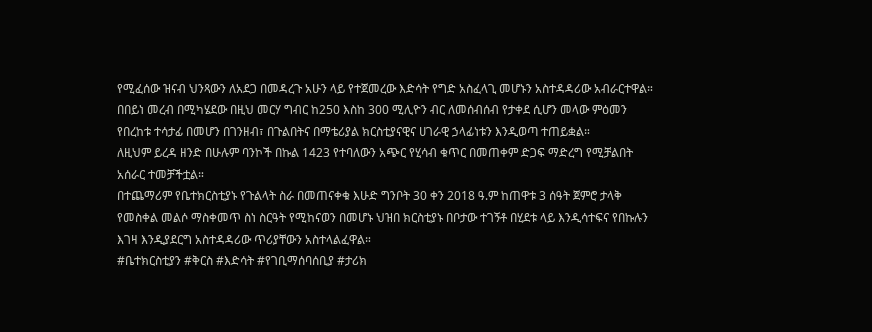የሚፈሰው ዝናብ ህንጻውን ለአደጋ በመዳረጉ አሁን ላይ የተጀመረው እድሳት የግድ አስፈላጊ መሆኑን አስተዳዳሪው አብራርተዋል።
በበይነ መረብ በሚካሄደው በዚህ መርሃ ግብር ከ250 እስከ 300 ሚሊዮን ብር ለመሰብሰብ የታቀደ ሲሆን መላው ምዕመን የበረከቱ ተሳታፊ በመሆን በገንዘብ፣ በጉልበትና በማቴሪያል ክርስቲያናዊና ሀገራዊ ኃላፊነቱን እንዲወጣ ተጠይቋል።
ለዚህም ይረዳ ዘንድ በሁሉም ባንኮች በኩል 1423 የተባለውን አጭር የሂሳብ ቁጥር በመጠቀም ድጋፍ ማድረግ የሚቻልበት አሰራር ተመቻችቷል።
በተጨማሪም የቤተክርስቲያኑ የጉልላት ስራ በመጠናቀቁ እሁድ ግንቦት 30 ቀን 2018 ዓ.ም ከጠዋቱ 3 ሰዓት ጀምሮ ታላቅ የመስቀል መልሶ ማስቀመጥ ስነ ስርዓት የሚከናወን በመሆኑ ህዝበ ክርስቲያኑ በቦታው ተገኝቶ በሂደቱ ላይ እንዲሳተፍና የበኩሉን እገዛ እንዲያደርግ አስተዳዳሪው ጥሪያቸውን አስተላልፈዋል።
#ቤተክርስቲያን #ቅርስ #እድሳት #የገቢማሰባሰቢያ #ታሪክ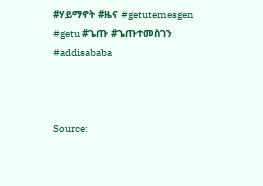#ሃይማኖት #ዜና #getutemesgen #getu #ጌጡ #ጌጡተመስገን #addisababa



Source: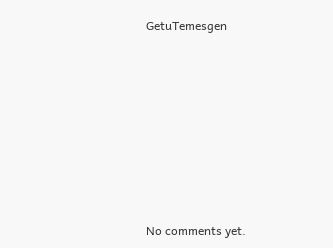GetuTemesgen








No comments yet.